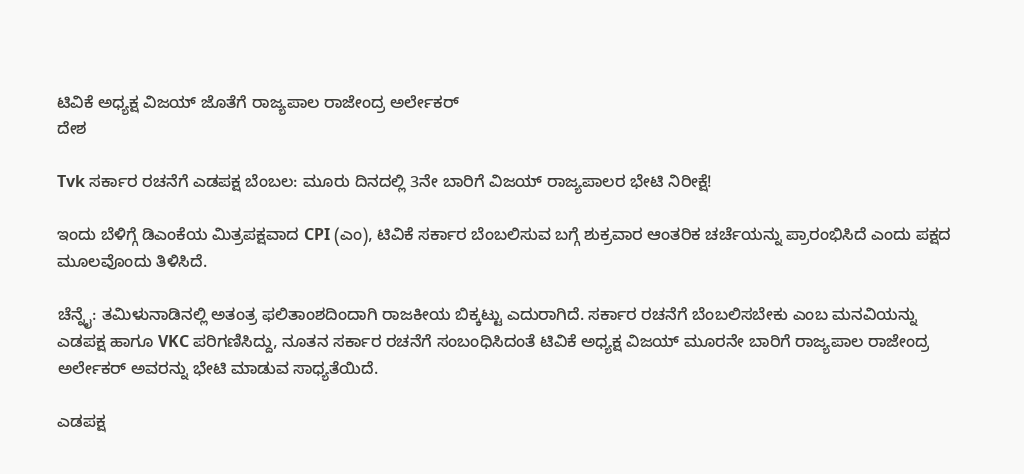ಟಿವಿಕೆ ಅಧ್ಯಕ್ಷ ವಿಜಯ್ ಜೊತೆಗೆ ರಾಜ್ಯಪಾಲ ರಾಜೇಂದ್ರ ಅರ್ಲೇಕರ್
ದೇಶ

Tvk ಸರ್ಕಾರ ರಚನೆಗೆ ಎಡಪಕ್ಷ ಬೆಂಬಲ: ಮೂರು ದಿನದಲ್ಲಿ 3ನೇ ಬಾರಿಗೆ ವಿಜಯ್ ರಾಜ್ಯಪಾಲರ ಭೇಟಿ ನಿರೀಕ್ಷೆ!

ಇಂದು ಬೆಳಿಗ್ಗೆ ಡಿಎಂಕೆಯ ಮಿತ್ರಪಕ್ಷವಾದ CPI (ಎಂ), ಟಿವಿಕೆ ಸರ್ಕಾರ ಬೆಂಬಲಿಸುವ ಬಗ್ಗೆ ಶುಕ್ರವಾರ ಆಂತರಿಕ ಚರ್ಚೆಯನ್ನು ಪ್ರಾರಂಭಿಸಿದೆ ಎಂದು ಪಕ್ಷದ ಮೂಲವೊಂದು ತಿಳಿಸಿದೆ.

ಚೆನ್ನೈ: ತಮಿಳುನಾಡಿನಲ್ಲಿ ಅತಂತ್ರ ಫಲಿತಾಂಶದಿಂದಾಗಿ ರಾಜಕೀಯ ಬಿಕ್ಕಟ್ಟು ಎದುರಾಗಿದೆ. ಸರ್ಕಾರ ರಚನೆಗೆ ಬೆಂಬಲಿಸಬೇಕು ಎಂಬ ಮನವಿಯನ್ನು ಎಡಪಕ್ಷ ಹಾಗೂ VKC ಪರಿಗಣಿಸಿದ್ದು, ನೂತನ ಸರ್ಕಾರ ರಚನೆಗೆ ಸಂಬಂಧಿಸಿದಂತೆ ಟಿವಿಕೆ ಅಧ್ಯಕ್ಷ ವಿಜಯ್ ಮೂರನೇ ಬಾರಿಗೆ ರಾಜ್ಯಪಾಲ ರಾಜೇಂದ್ರ ಅರ್ಲೇಕರ್ ಅವರನ್ನು ಭೇಟಿ ಮಾಡುವ ಸಾಧ್ಯತೆಯಿದೆ.

ಎಡಪಕ್ಷ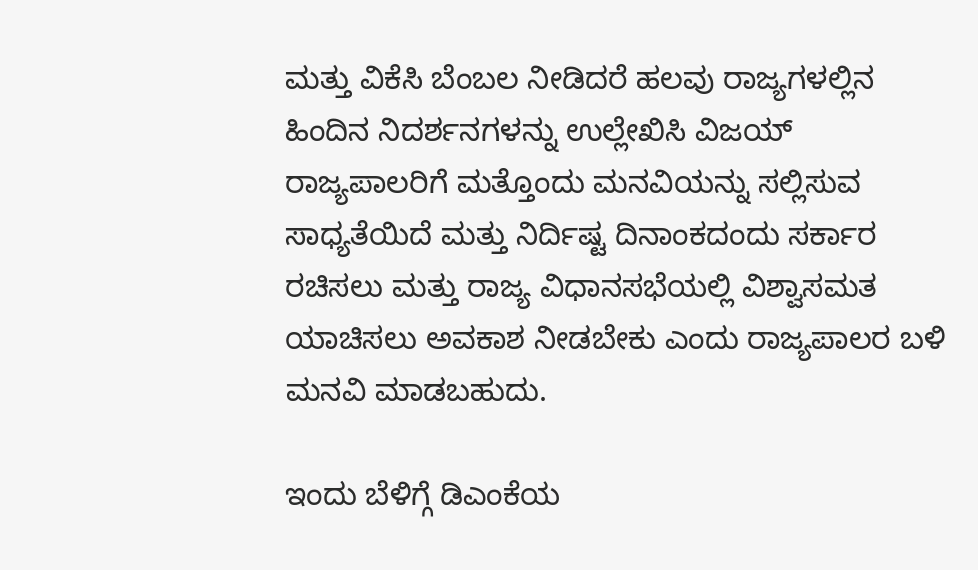ಮತ್ತು ವಿಕೆಸಿ ಬೆಂಬಲ ನೀಡಿದರೆ ಹಲವು ರಾಜ್ಯಗಳಲ್ಲಿನ ಹಿಂದಿನ ನಿದರ್ಶನಗಳನ್ನು ಉಲ್ಲೇಖಿಸಿ ವಿಜಯ್ ರಾಜ್ಯಪಾಲರಿಗೆ ಮತ್ತೊಂದು ಮನವಿಯನ್ನು ಸಲ್ಲಿಸುವ ಸಾಧ್ಯತೆಯಿದೆ ಮತ್ತು ನಿರ್ದಿಷ್ಟ ದಿನಾಂಕದಂದು ಸರ್ಕಾರ ರಚಿಸಲು ಮತ್ತು ರಾಜ್ಯ ವಿಧಾನಸಭೆಯಲ್ಲಿ ವಿಶ್ವಾಸಮತ ಯಾಚಿಸಲು ಅವಕಾಶ ನೀಡಬೇಕು ಎಂದು ರಾಜ್ಯಪಾಲರ ಬಳಿ ಮನವಿ ಮಾಡಬಹುದು.

ಇಂದು ಬೆಳಿಗ್ಗೆ ಡಿಎಂಕೆಯ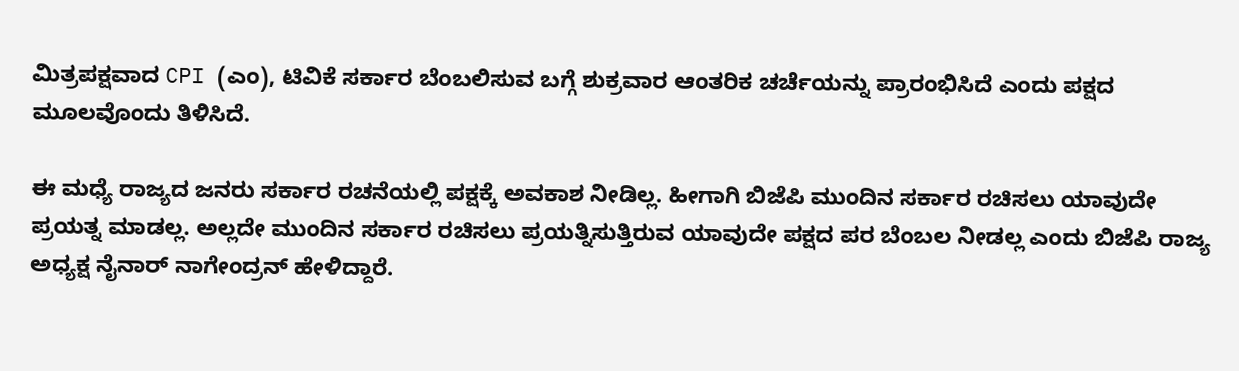ಮಿತ್ರಪಕ್ಷವಾದ CPI (ಎಂ), ಟಿವಿಕೆ ಸರ್ಕಾರ ಬೆಂಬಲಿಸುವ ಬಗ್ಗೆ ಶುಕ್ರವಾರ ಆಂತರಿಕ ಚರ್ಚೆಯನ್ನು ಪ್ರಾರಂಭಿಸಿದೆ ಎಂದು ಪಕ್ಷದ ಮೂಲವೊಂದು ತಿಳಿಸಿದೆ.

ಈ ಮಧ್ಯೆ ರಾಜ್ಯದ ಜನರು ಸರ್ಕಾರ ರಚನೆಯಲ್ಲಿ ಪಕ್ಷಕ್ಕೆ ಅವಕಾಶ ನೀಡಿಲ್ಲ. ಹೀಗಾಗಿ ಬಿಜೆಪಿ ಮುಂದಿನ ಸರ್ಕಾರ ರಚಿಸಲು ಯಾವುದೇ ಪ್ರಯತ್ನ ಮಾಡಲ್ಲ. ಅಲ್ಲದೇ ಮುಂದಿನ ಸರ್ಕಾರ ರಚಿಸಲು ಪ್ರಯತ್ನಿಸುತ್ತಿರುವ ಯಾವುದೇ ಪಕ್ಷದ ಪರ ಬೆಂಬಲ ನೀಡಲ್ಲ ಎಂದು ಬಿಜೆಪಿ ರಾಜ್ಯ ಅಧ್ಯಕ್ಷ ನೈನಾರ್ ನಾಗೇಂದ್ರನ್ ಹೇಳಿದ್ದಾರೆ.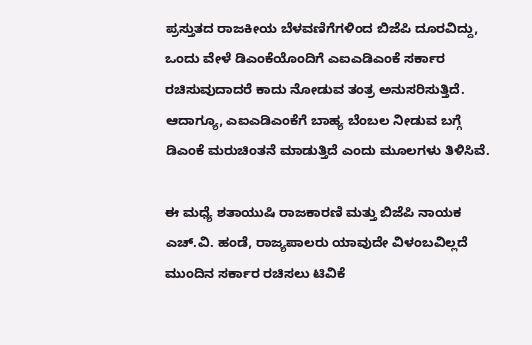ಪ್ರಸ್ತುತದ ರಾಜಕೀಯ ಬೆಳವಣಿಗೆಗಳಿಂದ ಬಿಜೆಪಿ ದೂರವಿದ್ದು, ಒಂದು ವೇಳೆ ಡಿಎಂಕೆಯೊಂದಿಗೆ ಎಐಎಡಿಎಂಕೆ ಸರ್ಕಾರ ರಚಿಸುವುದಾದರೆ ಕಾದು ನೋಡುವ ತಂತ್ರ ಅನುಸರಿಸುತ್ತಿದೆ. ಆದಾಗ್ಯೂ, ಎಐಎಡಿಎಂಕೆಗೆ ಬಾಹ್ಯ ಬೆಂಬಲ ನೀಡುವ ಬಗ್ಗೆ ಡಿಎಂಕೆ ಮರುಚಿಂತನೆ ಮಾಡುತ್ತಿದೆ ಎಂದು ಮೂಲಗಳು ತಿಳಿಸಿವೆ.

ಈ ಮಧ್ಯೆ ಶತಾಯುಷಿ ರಾಜಕಾರಣಿ ಮತ್ತು ಬಿಜೆಪಿ ನಾಯಕ ಎಚ್.ವಿ. ಹಂಡೆ, ರಾಜ್ಯಪಾಲರು ಯಾವುದೇ ವಿಳಂಬವಿಲ್ಲದೆ ಮುಂದಿನ ಸರ್ಕಾರ ರಚಿಸಲು ಟಿವಿಕೆ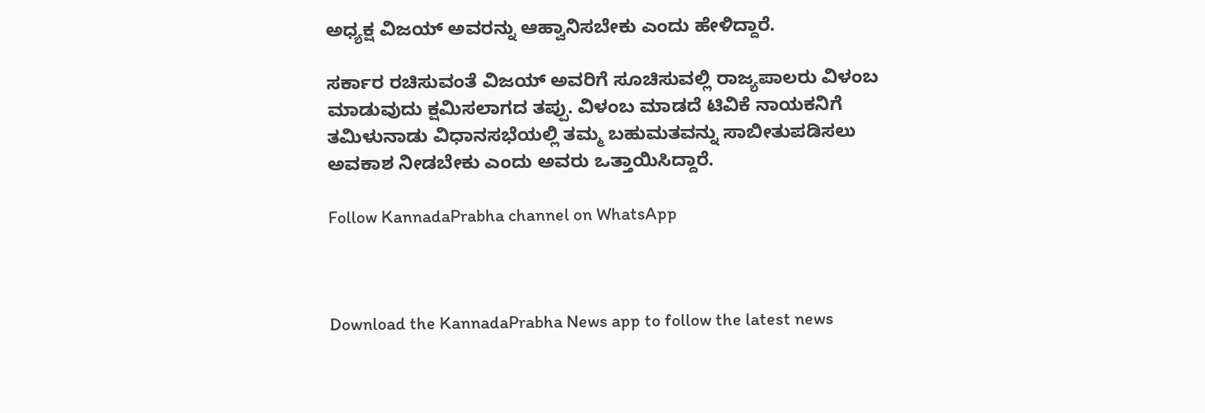ಅಧ್ಯಕ್ಷ ವಿಜಯ್ ಅವರನ್ನು ಆಹ್ವಾನಿಸಬೇಕು ಎಂದು ಹೇಳಿದ್ದಾರೆ.

ಸರ್ಕಾರ ರಚಿಸುವಂತೆ ವಿಜಯ್ ಅವರಿಗೆ ಸೂಚಿಸುವಲ್ಲಿ ರಾಜ್ಯಪಾಲರು ವಿಳಂಬ ಮಾಡುವುದು ಕ್ಷಮಿಸಲಾಗದ ತಪ್ಪು. ವಿಳಂಬ ಮಾಡದೆ ಟಿವಿಕೆ ನಾಯಕನಿಗೆ ತಮಿಳುನಾಡು ವಿಧಾನಸಭೆಯಲ್ಲಿ ತಮ್ಮ ಬಹುಮತವನ್ನು ಸಾಬೀತುಪಡಿಸಲು ಅವಕಾಶ ನೀಡಬೇಕು ಎಂದು ಅವರು ಒತ್ತಾಯಿಸಿದ್ದಾರೆ.

Follow KannadaPrabha channel on WhatsApp



Download the KannadaPrabha News app to follow the latest news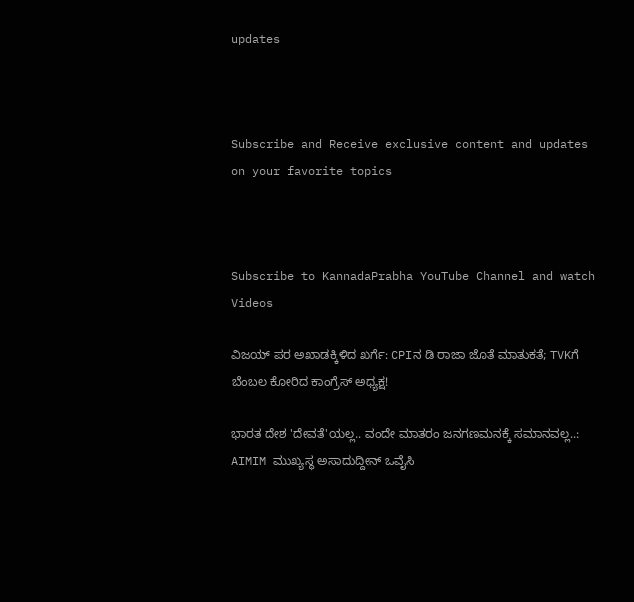updates



Subscribe and Receive exclusive content and updates on your favorite topics



Subscribe to KannadaPrabha YouTube Channel and watch Videos

ವಿಜಯ್ ಪರ ಅಖಾಡಕ್ಕಿಳಿದ ಖರ್ಗೆ: CPIನ ಡಿ ರಾಜಾ ಜೊತೆ ಮಾತುಕತೆ; TVKಗೆ ಬೆಂಬಲ ಕೋರಿದ ಕಾಂಗ್ರೆಸ್ ಅಧ್ಯಕ್ಷ!

ಭಾರತ ದೇಶ 'ದೇವತೆ'ಯಲ್ಲ.. ವಂದೇ ಮಾತರಂ ಜನಗಣಮನಕ್ಕೆ ಸಮಾನವಲ್ಲ..: AIMIM ಮುಖ್ಯಸ್ಥ ಅಸಾದುದ್ದೀನ್ ಒವೈಸಿ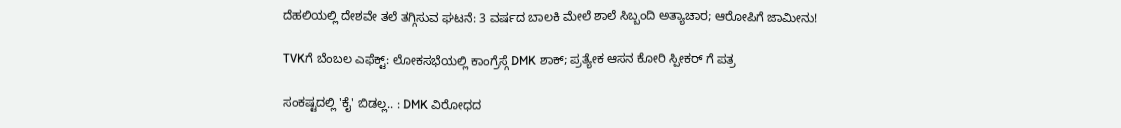ದೆಹಲಿಯಲ್ಲಿ ದೇಶವೇ ತಲೆ ತಗ್ಗಿಸುವ ಘಟನೆ: 3 ವರ್ಷದ ಬಾಲಕಿ ಮೇಲೆ ಶಾಲೆ ಸಿಬ್ಬಂದಿ ಅತ್ಯಾಚಾರ; ಆರೋಪಿಗೆ ಜಾಮೀನು!

TVKಗೆ ಬೆಂಬಲ ಎಫೆಕ್ಟ್: ಲೋಕಸಭೆಯಲ್ಲಿ ಕಾಂಗ್ರೆಸ್ಗೆ DMK ಶಾಕ್; ಪ್ರತ್ಯೇಕ ಆಸನ ಕೋರಿ ಸ್ಪೀಕರ್ ಗೆ ಪತ್ರ

ಸಂಕಷ್ಟದಲ್ಲಿ 'ಕೈ' ಬಿಡಲ್ಲ.. : DMK ವಿರೋಧದ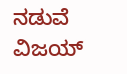ನಡುವೆ ವಿಜಯ್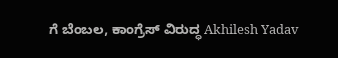ಗೆ ಬೆಂಬಲ, ಕಾಂಗ್ರೆಸ್ ವಿರುದ್ಧ Akhilesh Yadav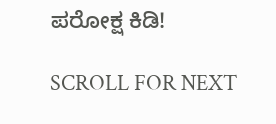ಪರೋಕ್ಷ ಕಿಡಿ!

SCROLL FOR NEXT